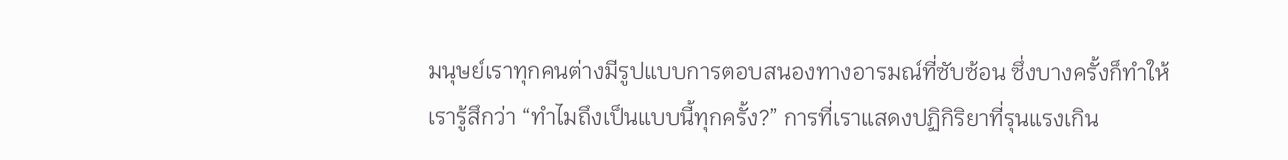มนุษย์เราทุกคนต่างมีรูปแบบการตอบสนองทางอารมณ์ที่ซับซ้อน ซึ่งบางครั้งก็ทำให้เรารู้สึกว่า “ทำไมถึงเป็นแบบนี้ทุกครั้ง?” การที่เราแสดงปฏิกิริยาที่รุนแรงเกิน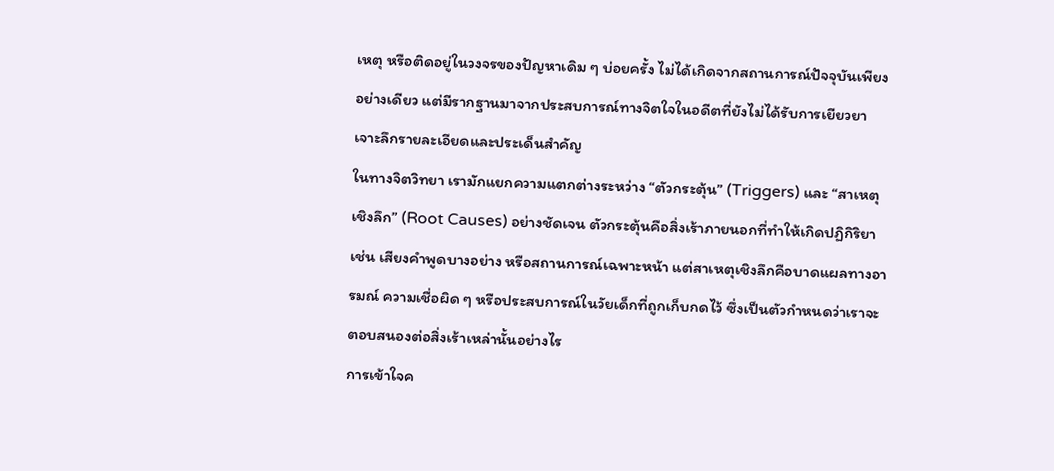เหตุ หรือติดอยู่ในวงจรของปัญหาเดิม ๆ บ่อยครั้ง ไม่ได้เกิดจากสถานการณ์ปัจจุบันเพียงอย่างเดียว แต่มีรากฐานมาจากประสบการณ์ทางจิตใจในอดีตที่ยังไม่ได้รับการเยียวยา
เจาะลึกรายละเอียดและประเด็นสำคัญ
ในทางจิตวิทยา เรามักแยกความแตกต่างระหว่าง “ตัวกระตุ้น” (Triggers) และ “สาเหตุเชิงลึก” (Root Causes) อย่างชัดเจน ตัวกระตุ้นคือสิ่งเร้าภายนอกที่ทำให้เกิดปฏิกิริยา เช่น เสียงคำพูดบางอย่าง หรือสถานการณ์เฉพาะหน้า แต่สาเหตุเชิงลึกคือบาดแผลทางอารมณ์ ความเชื่อผิด ๆ หรือประสบการณ์ในวัยเด็กที่ถูกเก็บกดไว้ ซึ่งเป็นตัวกำหนดว่าเราจะตอบสนองต่อสิ่งเร้าเหล่านั้นอย่างไร
การเข้าใจค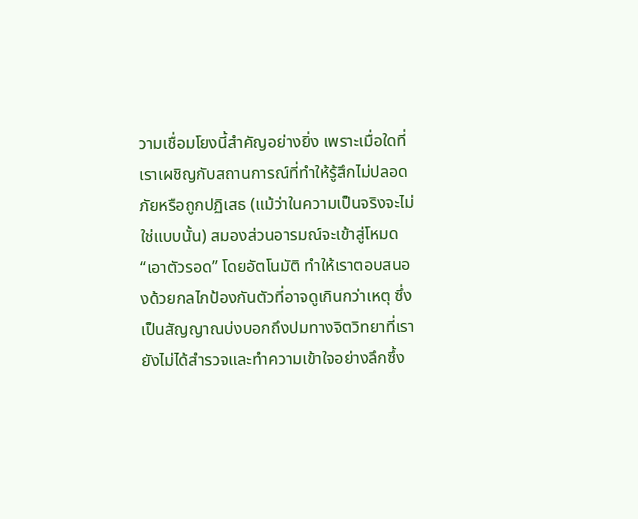วามเชื่อมโยงนี้สำคัญอย่างยิ่ง เพราะเมื่อใดที่เราเผชิญกับสถานการณ์ที่ทำให้รู้สึกไม่ปลอดภัยหรือถูกปฏิเสธ (แม้ว่าในความเป็นจริงจะไม่ใช่แบบนั้น) สมองส่วนอารมณ์จะเข้าสู่โหมด “เอาตัวรอด” โดยอัตโนมัติ ทำให้เราตอบสนองด้วยกลไกป้องกันตัวที่อาจดูเกินกว่าเหตุ ซึ่งเป็นสัญญาณบ่งบอกถึงปมทางจิตวิทยาที่เรายังไม่ได้สำรวจและทำความเข้าใจอย่างลึกซึ้ง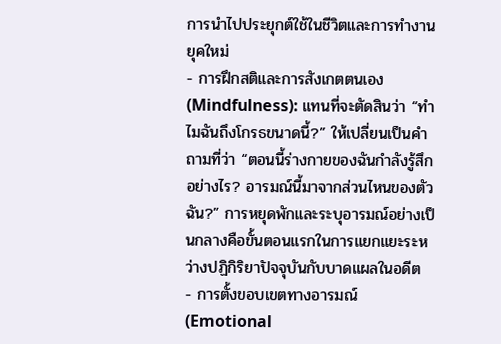การนำไปประยุกต์ใช้ในชีวิตและการทำงานยุคใหม่
- การฝึกสติและการสังเกตตนเอง (Mindfulness): แทนที่จะตัดสินว่า “ทำไมฉันถึงโกรธขนาดนี้?” ให้เปลี่ยนเป็นคำถามที่ว่า “ตอนนี้ร่างกายของฉันกำลังรู้สึกอย่างไร? อารมณ์นี้มาจากส่วนไหนของตัวฉัน?” การหยุดพักและระบุอารมณ์อย่างเป็นกลางคือขั้นตอนแรกในการแยกแยะระหว่างปฏิกิริยาปัจจุบันกับบาดแผลในอดีต
- การตั้งขอบเขตทางอารมณ์ (Emotional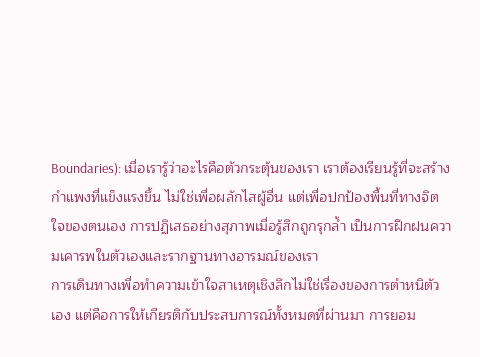Boundaries): เมื่อเรารู้ว่าอะไรคือตัวกระตุ้นของเรา เราต้องเรียนรู้ที่จะสร้างกำแพงที่แข็งแรงขึ้น ไม่ใช่เพื่อผลักไสผู้อื่น แต่เพื่อปกป้องพื้นที่ทางจิตใจของตนเอง การปฏิเสธอย่างสุภาพเมื่อรู้สึกถูกรุกล้ำ เป็นการฝึกฝนความเคารพในตัวเองและรากฐานทางอารมณ์ของเรา
การเดินทางเพื่อทำความเข้าใจสาเหตุเชิงลึกไม่ใช่เรื่องของการตำหนิตัวเอง แต่คือการให้เกียรติกับประสบการณ์ทั้งหมดที่ผ่านมา การยอม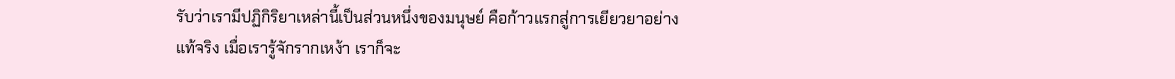รับว่าเรามีปฏิกิริยาเหล่านี้เป็นส่วนหนึ่งของมนุษย์ คือก้าวแรกสู่การเยียวยาอย่างแท้จริง เมื่อเรารู้จักรากเหง้า เราก็จะ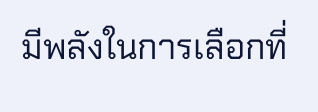มีพลังในการเลือกที่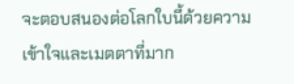จะตอบสนองต่อโลกใบนี้ด้วยความเข้าใจและเมตตาที่มาก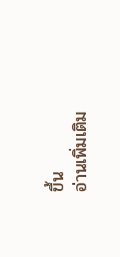ขึ้น
อ่านเพิ่มเติม